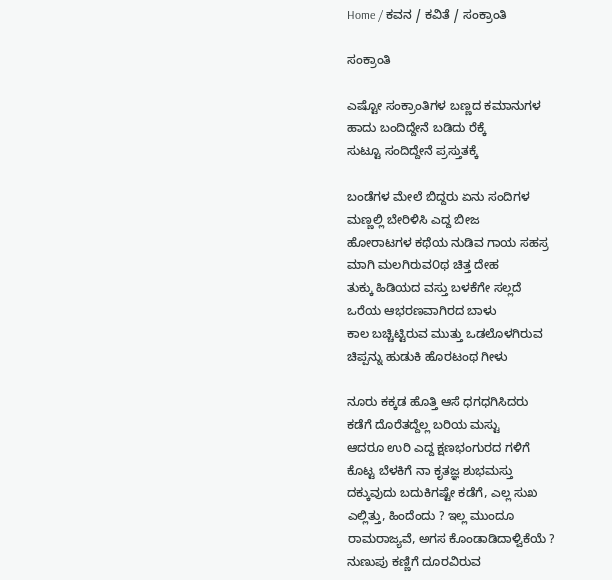Home / ಕವನ / ಕವಿತೆ / ಸಂಕ್ರಾಂತಿ

ಸಂಕ್ರಾಂತಿ

ಎಷ್ಟೋ ಸಂಕ್ರಾಂತಿಗಳ ಬಣ್ಣದ ಕಮಾನುಗಳ
ಹಾದು ಬಂದಿದ್ದೇನೆ ಬಡಿದು ರೆಕ್ಕೆ
ಸುಟ್ಟೂ ಸಂದಿದ್ದೇನೆ ಪ್ರಸ್ತುತಕ್ಕೆ

ಬಂಡೆಗಳ ಮೇಲೆ ಬಿದ್ದರು ಏನು ಸಂದಿಗಳ
ಮಣ್ಣಲ್ಲಿ ಬೇರಿಳಿಸಿ ಎದ್ದ ಬೀಜ
ಹೋರಾಟಗಳ ಕಥೆಯ ನುಡಿವ ಗಾಯ ಸಹಸ್ರ
ಮಾಗಿ ಮಲಗಿರುವ೦ಥ ಚಿತ್ತ ದೇಹ
ತುಕ್ಕು ಹಿಡಿಯದ ವಸ್ತು ಬಳಕೆಗೇ ಸಲ್ಲದೆ
ಒರೆಯ ಆಭರಣವಾಗಿರದ ಬಾಳು
ಕಾಲ ಬಚ್ಚಿಟ್ಟಿರುವ ಮುತ್ತು ಒಡಲೊಳಗಿರುವ
ಚಿಪ್ಪನ್ನು ಹುಡುಕಿ ಹೊರಟಂಥ ಗೀಳು

ನೂರು ಕಕ್ಕಡ ಹೊತ್ತಿ ಆಸೆ ಧಗಧಗಿಸಿದರು
ಕಡೆಗೆ ದೊರೆತದ್ದೆಲ್ಲ ಬರಿಯ ಮಸ್ಟು
ಆದರೂ ಉರಿ ಎದ್ದ ಕ್ಷಣಭಂಗುರದ ಗಳಿಗೆ
ಕೊಟ್ಟ ಬೆಳಕಿಗೆ ನಾ ಕೃತಜ್ಞ ಶುಭಮಸ್ತು
ದಕ್ಕುವುದು ಬದುಕಿಗಷ್ಟೇ ಕಡೆಗೆ, ಎಲ್ಲ ಸುಖ
ಎಲ್ಲಿತ್ತು, ಹಿಂದೆಂದು ? ಇಲ್ಲ ಮುಂದೂ
ರಾಮರಾಜ್ಯವೆ, ಅಗಸ ಕೊಂಡಾಡಿದಾಳ್ವಿಕೆಯೆ ?
ನುಣುಪು ಕಣ್ಣಿಗೆ ದೂರವಿರುವ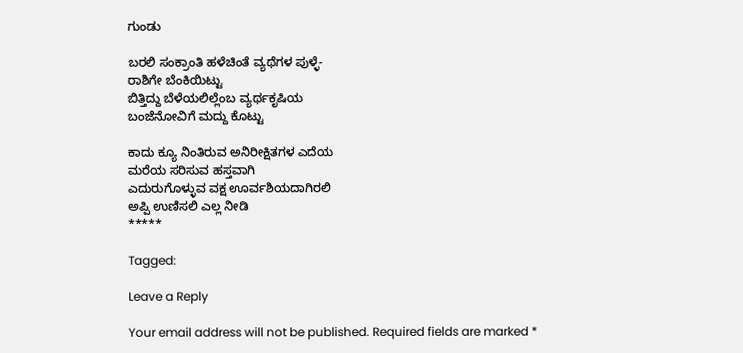ಗುಂಡು

ಬರಲಿ ಸಂಕ್ರಾಂತಿ ಹಳೆಚಿಂತೆ ವ್ಯಥೆಗಳ ಪುಳ್ಳೆ-
ರಾಶಿಗೇ ಬೆಂಕಿಯಿಟ್ಟು
ಬಿತ್ತಿದ್ದು ಬೆಳೆಯಲಿಲ್ಲೆಂಬ ವ್ಯರ್ಥಕೃಷಿಯ
ಬಂಜೆನೋವಿಗೆ ಮದ್ದು ಕೊಟ್ಟು

ಕಾದು ಕ್ಯೂ ನಿಂತಿರುವ ಅನಿರೀಕ್ಷಿತಗಳ ಎದೆಯ
ಮರೆಯ ಸರಿಸುವ ಹಸ್ತವಾಗಿ
ಎದುರುಗೊಳ್ಳುವ ವಕ್ಷ ಊರ್ವಶಿಯದಾಗಿರಲಿ
ಅಪ್ಪಿ ಉಣಿಸಲಿ ಎಲ್ಲ ನೀಡಿ
*****

Tagged:

Leave a Reply

Your email address will not be published. Required fields are marked *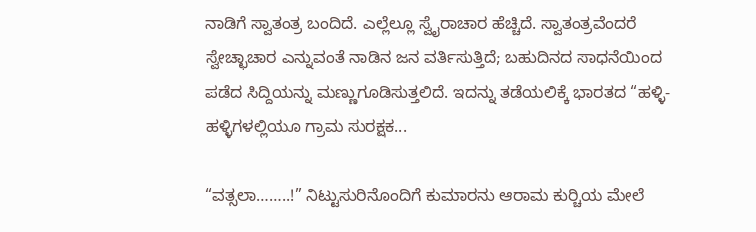ನಾಡಿಗೆ ಸ್ವಾತಂತ್ರ ಬಂದಿದೆ. ಎಲ್ಲೆಲ್ಲೂ ಸ್ವೈರಾಚಾರ ಹೆಚ್ಚಿದೆ. ಸ್ವಾತಂತ್ರವೆಂದರೆ ಸ್ವೇಚ್ಛಾಚಾರ ಎನ್ನುವಂತೆ ನಾಡಿನ ಜನ ವರ್ತಿಸುತ್ತಿದೆ; ಬಹುದಿನದ ಸಾಧನೆಯಿಂದ ಪಡೆದ ಸಿದ್ದಿಯನ್ನು ಮಣ್ಣುಗೂಡಿಸುತ್ತಲಿದೆ. ಇದನ್ನು ತಡೆಯಲಿಕ್ಕೆ ಭಾರತದ “ಹಳ್ಳಿ-ಹಳ್ಳಿಗಳಲ್ಲಿಯೂ ಗ್ರಾಮ ಸುರಕ್ಷಕ...

“ವತ್ಸಲಾ……..!” ನಿಟ್ಟುಸುರಿನೊಂದಿಗೆ ಕುಮಾರನು ಆರಾಮ ಕುರ್‍ಚಿಯ ಮೇಲೆ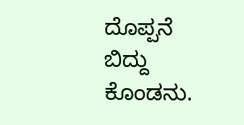ದೊಪ್ಪನೆ ಬಿದ್ದು ಕೊಂಡನು.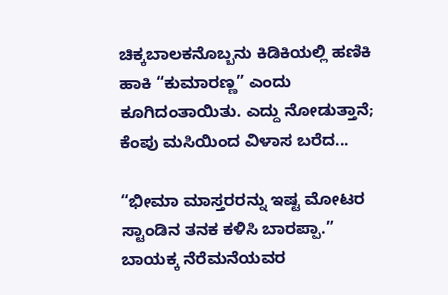ಚಿಕ್ಕಬಾಲಕನೊಬ್ಬನು ಕಿಡಿಕಿಯಲ್ಲಿ ಹಣಿಕಿ ಹಾಕಿ “ಕುಮಾರಣ್ಣ” ಎಂದು ಕೂಗಿದಂತಾಯಿತು. ಎದ್ದು ನೋಡುತ್ತಾನೆ; ಕೆಂಪು ಮಸಿಯಿಂದ ವಿಳಾಸ ಬರೆದ...

“ಭೀಮಾ ಮಾಸ್ತರರನ್ನು ಇಷ್ಟ ಮೋಟರ ಸ್ಟಾಂಡಿನ ತನಕ ಕಳಿಸಿ ಬಾರಪ್ಪಾ.” ಬಾಯಕ್ಕ ನೆರೆಮನೆಯವರ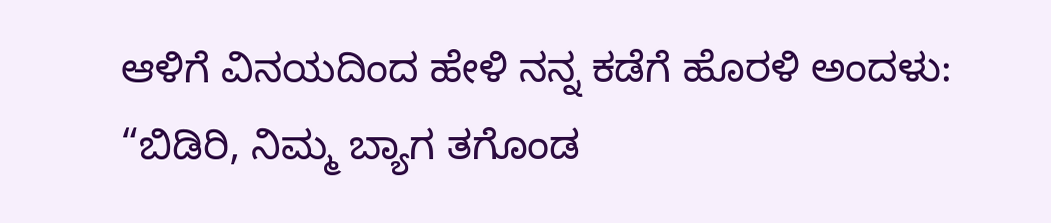ಆಳಿಗೆ ವಿನಯದಿಂದ ಹೇಳಿ ನನ್ನ ಕಡೆಗೆ ಹೊರಳಿ ಅಂದಳು: “ಬಿಡಿರಿ, ನಿಮ್ಮ ಬ್ಯಾಗ ತಗೊಂಡ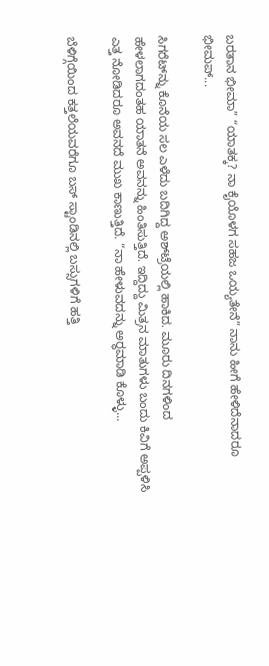ಬರತಾನ ಭೀಮಾ” “ಯಾತಕ್ಕ? ನಾ ಕೈಯೊಳಗ ಸಹಜ ಒಯ್ಯತೇನೆ” ನಾನು ಹೀಗೆ ಹೇಳಿದೆನಾದರೂ ಭೀಮಪ್...

ಸಿಗರೆಟ್‌ನ್ನು ಕೊನೆಯ ಸಲ ಎಳೆದು ಬದಿಗಿದ್ದ ಅಶ್‌ಟ್ರೆಯಲ್ಲಿ ಹಾಕಿದ. ಮೂರು ದಿನಗಳಿಂದ ಹೇಳಲಾಗದಂತಹ ಯಾತನೆ ಅವನನ್ನು ಹಿಂತಿಸುತ್ತಿದೆ. ಇದ್ದಿದ್ದು ಮಿತ್ರನ ಮಾತುಗಳು ಬಂದು ಕಿವಿಗೆ ಅಪ್ಪಳಿಸಿ ಎತ್ತ ನೋಡಿದರೂ ಅವನದೆ ಮುಖ ಕಾಣುತ್ತಿದೆ. “ನಾ ಹೇಳುವದನ್ನು ಅರ್‍ಥಮಾಡಿ ಕೊಳ್ಳು...

ಬೆಳಿಗ್ಗೆಯಿಂದ ಕತ್ತಲೆಯವರೆಗೂ ಬಸ್ ಸ್ಟಾಂಡಿನಲ್ಲಿ ಬಸ್ಸುಗಳಿಗೆ ಹತ್ತಿ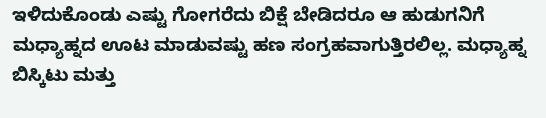ಇಳಿದುಕೊಂಡು ಎಷ್ಟು ಗೋಗರೆದು ಬಿಕ್ಷೆ ಬೇಡಿದರೂ ಆ ಹುಡುಗನಿಗೆ ಮಧ್ಯಾಹ್ನದ ಊಟ ಮಾಡುವಷ್ಟು ಹಣ ಸಂಗ್ರಹವಾಗುತ್ತಿರಲಿಲ್ಲ. ಮಧ್ಯಾಹ್ನ ಬಿಸ್ಕಿಟು ಮತ್ತು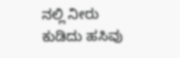ನಲ್ಲಿ ನೀರು ಕುಡಿದು ಹಸಿವು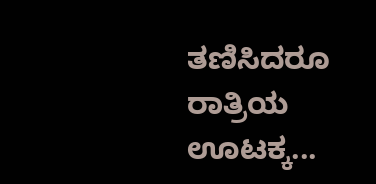ತಣಿಸಿದರೂ ರಾತ್ರಿಯ ಊಟಕ್ಕ...